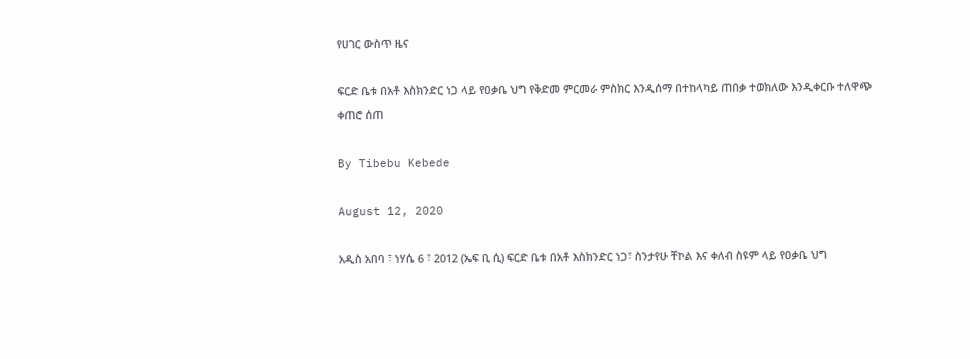የሀገር ውስጥ ዜና

ፍርድ ቤቱ በአቶ እስክንድር ነጋ ላይ የዐቃቤ ህግ የቅድመ ምርመራ ምስክር እንዲሰማ በተከላካይ ጠበቃ ተወክለው እንዲቀርቡ ተለዋጭ ቀጠሮ ሰጠ

By Tibebu Kebede

August 12, 2020

አዲስ አበባ ፣ ነሃሴ 6 ፣ 2012 (ኤፍ ቢ ሲ) ፍርድ ቤቱ በአቶ እስክንድር ነጋ፣ ስንታየሁ ቸኮል እና ቀለብ ስዩም ላይ የዐቃቤ ህግ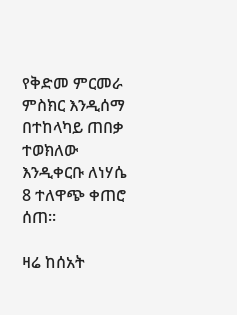የቅድመ ምርመራ ምስክር እንዲሰማ በተከላካይ ጠበቃ ተወክለው እንዲቀርቡ ለነሃሴ 8 ተለዋጭ ቀጠሮ ሰጠ፡፡

ዛሬ ከሰአት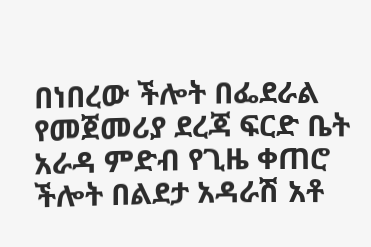በነበረው ችሎት በፌደራል የመጀመሪያ ደረጃ ፍርድ ቤት አራዳ ምድብ የጊዜ ቀጠሮ ችሎት በልደታ አዳራሽ አቶ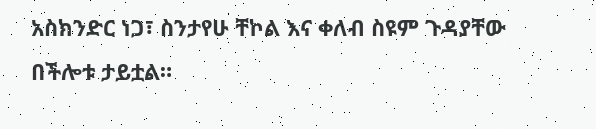አስክንድር ነጋ፣ ስንታየሁ ቸኮል እና ቀለብ ስዩም ጉዳያቸው በችሎቱ ታይቷል።